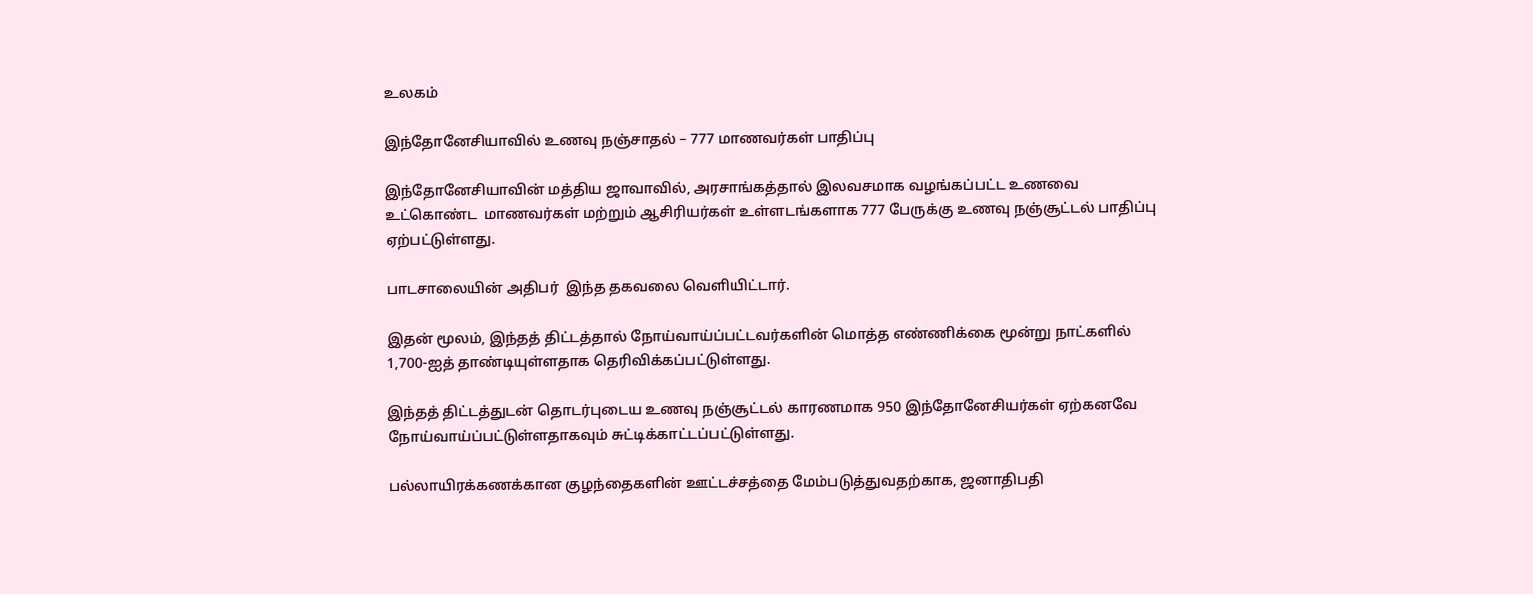உலகம்

இந்தோனேசியாவில் உணவு நஞ்சாதல் – 777 மாணவர்கள் பாதிப்பு

இந்தோனேசியாவின் மத்திய ஜாவாவில், அரசாங்கத்தால் இலவசமாக வழங்கப்பட்ட உணவை உட்கொண்ட  மாணவர்கள் மற்றும் ஆசிரியர்கள் உள்ளடங்களாக 777 பேருக்கு உணவு நஞ்சூட்டல் பாதிப்பு ஏற்பட்டுள்ளது.

பாடசாலையின் அதிபர்  இந்த தகவலை வெளியிட்டார்.

இதன் மூலம், இந்தத் திட்டத்தால் நோய்வாய்ப்பட்டவர்களின் மொத்த எண்ணிக்கை மூன்று நாட்களில் 1,700-ஐத் தாண்டியுள்ளதாக தெரிவிக்கப்பட்டுள்ளது.

இந்தத் திட்டத்துடன் தொடர்புடைய உணவு நஞ்சூட்டல் காரணமாக 950 இந்தோனேசியர்கள் ஏற்கனவே நோய்வாய்ப்பட்டுள்ளதாகவும் சுட்டிக்காட்டப்பட்டுள்ளது.

பல்லாயிரக்கணக்கான குழந்தைகளின் ஊட்டச்சத்தை மேம்படுத்துவதற்காக, ஜனாதிபதி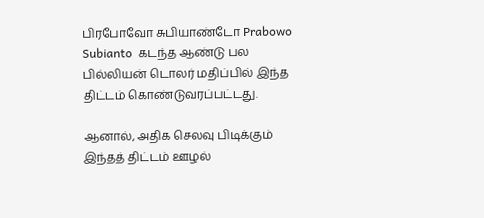பிரபோவோ சுபியாண்டோ Prabowo Subianto  கடந்த ஆண்டு பல பில்லியன் டொலர் மதிப்பில் இந்த திட்டம் கொண்டுவரப்பட்டது.

ஆனால், அதிக செலவு பிடிக்கும் இந்தத் திட்டம் ஊழல்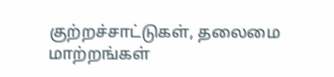குற்றச்சாட்டுகள், தலைமை மாற்றங்கள்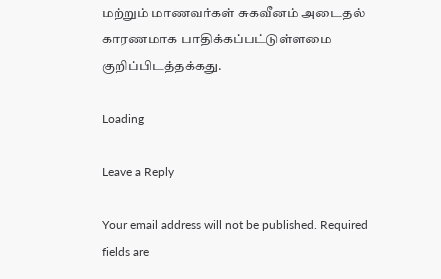மற்றும் மாணவர்கள் சுகவீனம் அடைதல் காரணமாக பாதிக்கப்பட்டுள்ளமை குறிப்பிடத்தக்கது.

Loading

Leave a Reply

Your email address will not be published. Required fields are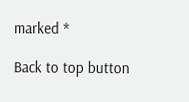marked *

Back to top button